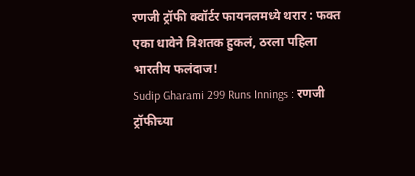रणजी ट्रॉफी क्वॉर्टर फायनलमध्ये थरार : फक्त एका धावेने त्रिशतक हुकलं, ठरला पहिला भारतीय फलंदाज!
Sudip Gharami 299 Runs Innings : रणजी ट्रॉफीच्या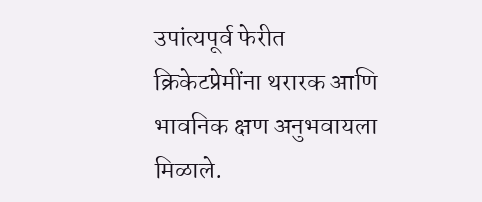उपांत्यपूर्व फेरीत क्रिकेटप्रेमींना थरारक आणि भावनिक क्षण अनुभवायला मिळाले.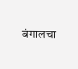बंगालचा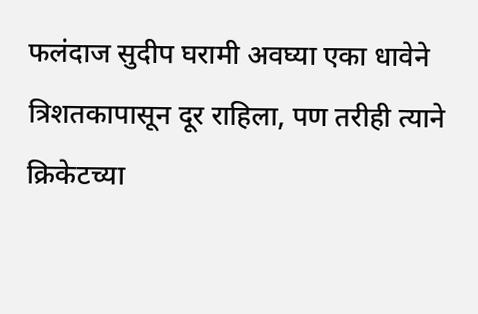फलंदाज सुदीप घरामी अवघ्या एका धावेने त्रिशतकापासून दूर राहिला, पण तरीही त्याने क्रिकेटच्या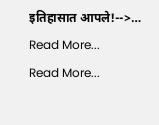इतिहासात आपले!-->…
Read More...
Read More...